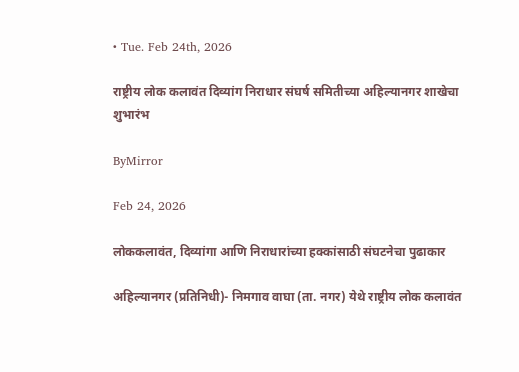• Tue. Feb 24th, 2026

राष्ट्रीय लोक कलावंत दिव्यांग निराधार संघर्ष समितीच्या अहिल्यानगर शाखेचा शुभारंभ

ByMirror

Feb 24, 2026

लोककलावंत, दिव्यांगा आणि निराधारांच्या हक्कांसाठी संघटनेचा पुढाकार

अहिल्यानगर (प्रतिनिधी)- निमगाव वाघा (ता. नगर) येथे राष्ट्रीय लोक कलावंत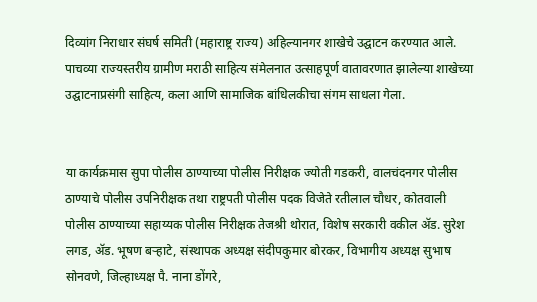दिव्यांग निराधार संघर्ष समिती (महाराष्ट्र राज्य) अहिल्यानगर शाखेचे उद्घाटन करण्यात आले. पाचव्या राज्यस्तरीय ग्रामीण मराठी साहित्य संमेलनात उत्साहपूर्ण वातावरणात झालेल्या शाखेच्या उद्घाटनाप्रसंगी साहित्य, कला आणि सामाजिक बांधिलकीचा संगम साधला गेला.


या कार्यक्रमास सुपा पोलीस ठाण्याच्या पोलीस निरीक्षक ज्योती गडकरी, वालचंदनगर पोलीस ठाण्याचे पोलीस उपनिरीक्षक तथा राष्ट्रपती पोलीस पदक विजेते रतीलाल चौधर, कोतवाली पोलीस ठाण्याच्या सहाय्यक पोलीस निरीक्षक तेजश्री थोरात, विशेष सरकारी वकील ॲड. सुरेश लगड, ॲड. भूषण बऱ्हाटे, संस्थापक अध्यक्ष संदीपकुमार बोरकर, विभागीय अध्यक्ष सुभाष सोनवणे, जिल्हाध्यक्ष पै. नाना डोंगरे,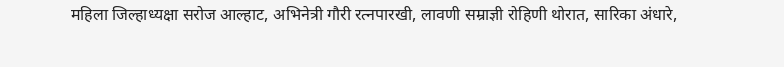महिला जिल्हाध्यक्षा सरोज आल्हाट, अभिनेत्री गौरी रत्नपारखी, लावणी सम्राज्ञी रोहिणी थोरात, सारिका अंधारे,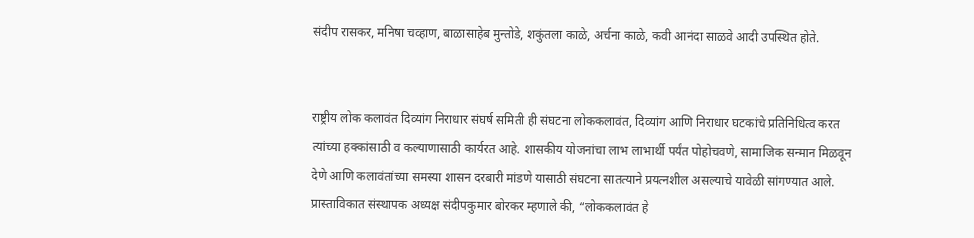संदीप रासकर, मनिषा चव्हाण, बाळासाहेब मुन्तोडे, शकुंतला काळे, अर्चना काळे, कवी आनंदा साळवे आदी उपस्थित होते.


राष्ट्रीय लोक कलावंत दिव्यांग निराधार संघर्ष समिती ही संघटना लोककलावंत, दिव्यांग आणि निराधार घटकांचे प्रतिनिधित्व करत त्यांच्या हक्कांसाठी व कल्याणासाठी कार्यरत आहे. शासकीय योजनांचा लाभ लाभार्थी पर्यंत पोहोचवणे, सामाजिक सन्मान मिळवून देणे आणि कलावंतांच्या समस्या शासन दरबारी मांडणे यासाठी संघटना सातत्याने प्रयत्नशील असल्याचे यावेळी सांगण्यात आले.
प्रास्ताविकात संस्थापक अध्यक्ष संदीपकुमार बोरकर म्हणाले की, “लोककलावंत हे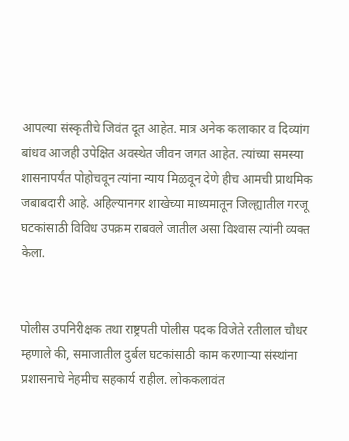आपल्या संस्कृतीचे जिवंत दूत आहेत. मात्र अनेक कलाकार व दिव्यांग बांधव आजही उपेक्षित अवस्थेत जीवन जगत आहेत. त्यांच्या समस्या शासनापर्यंत पोहोचवून त्यांना न्याय मिळवून देणे हीच आमची प्राथमिक जबाबदारी आहे. अहिल्यानगर शाखेच्या माध्यमातून जिल्ह्यातील गरजू घटकांसाठी विविध उपक्रम राबवले जातील असा विश्‍वास त्यांनी व्यक्त केला.


पोलीस उपनिरीक्षक तथा राष्ट्रपती पोलीस पदक विजेते रतीलाल चौधर म्हणाले की, समाजातील दुर्बल घटकांसाठी काम करणाऱ्या संस्थांना प्रशासनाचे नेहमीच सहकार्य राहील. लोककलावंत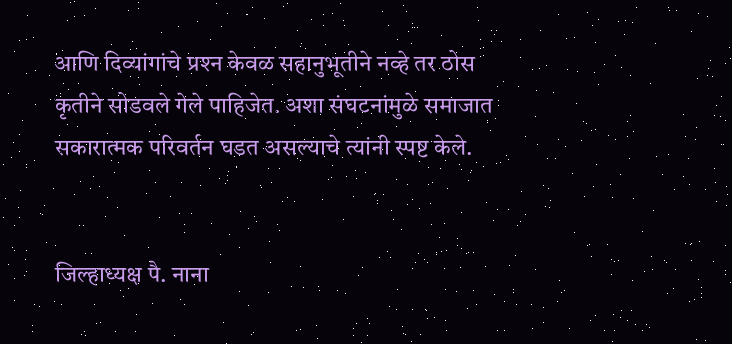आणि दिव्यांगांचे प्रश्‍न केवळ सहानुभूतीने नव्हे तर ठोस कृतीने सोडवले गेले पाहिजेत. अशा संघटनांमुळे समाजात सकारात्मक परिवर्तन घडत असल्याचे त्यांनी स्पष्ट केले.


जिल्हाध्यक्ष पै. नाना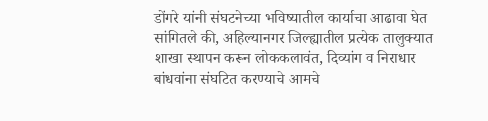डोंगरे यांनी संघटनेच्या भविष्यातील कार्याचा आढावा घेत सांगितले की, अहिल्यानगर जिल्ह्यातील प्रत्येक तालुक्यात शाखा स्थापन करून लोककलावंत, दिव्यांग व निराधार बांधवांना संघटित करण्याचे आमचे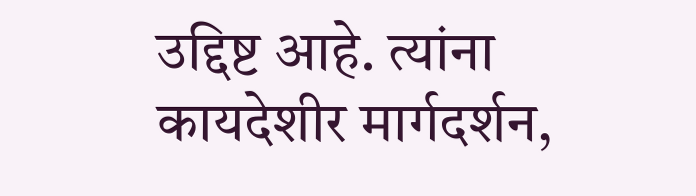उद्दिष्ट आहे. त्यांना कायदेशीर मार्गदर्शन,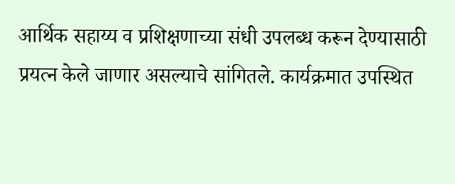आर्थिक सहाय्य व प्रशिक्षणाच्या संधी उपलब्ध करून देण्यासाठी प्रयत्न केले जाणार असल्याचे सांगितले. कार्यक्रमात उपस्थित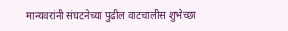मान्यवरांनी संघटनेच्या पुढील वाटचालीस शुभेच्छा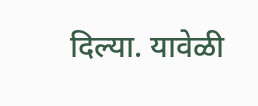दिल्या. यावेळी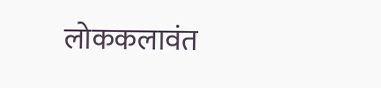लोककलावंत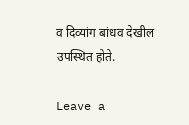व दिव्यांग बांधव देखील उपस्थित होते.

Leave a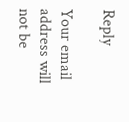Reply

Your email address will not be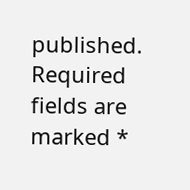published. Required fields are marked *